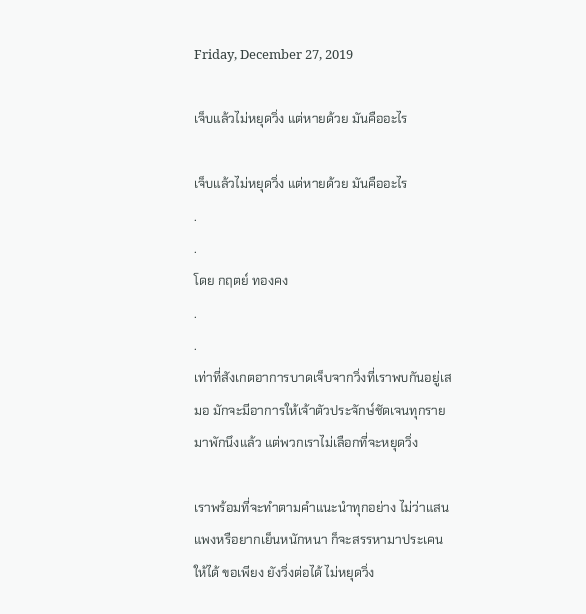Friday, December 27, 2019

เจ็บแล้วไม่หยุดวิ่ง แต่หายด้วย มันคืออะไร

เจ็บแล้วไม่หยุดวิ่ง แต่หายด้วย มันคืออะไร
.
.
โดย กฤตย์ ทองคง
.
.
เท่าที่สังเกตอาการบาดเจ็บจากวิ่งที่เราพบกันอยู่เสมอ มักจะมีอาการให้เจ้าตัวประจักษ์ชัดเจนทุกรายมาพักนึงแล้ว แต่พวกเราไม่เลือกที่จะหยุดวิ่ง

เราพร้อมที่จะทำตามคำแนะนำทุกอย่าง ไม่ว่าแสนแพงหรือยากเย็นหนักหนา ก็จะสรรหามาประเคนให้ได้ ขอเพียง ยังวิ่งต่อได้ ไม่หยุดวิ่ง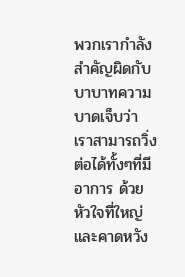พวกเรากำลังสำคัญผิดกับบาบาทความบาดเจ็บว่า เราสามารถวิ่งต่อได้ทั้งๆที่มีอาการ ด้วยหัวใจที่ใหญ่ และคาดหวัง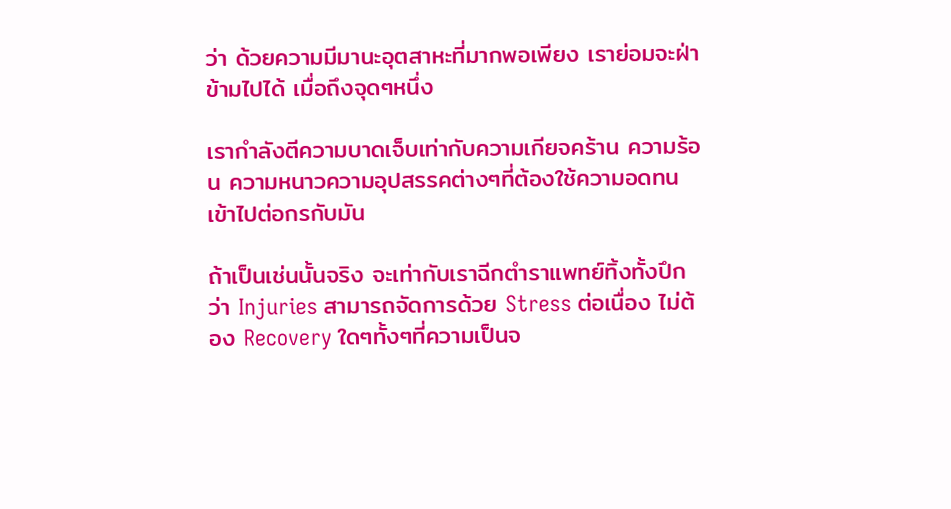ว่า ด้วยความมีมานะอุตสาหะที่มากพอเพียง เราย่อมจะฝ่าข้ามไปได้ เมื่อถึงจุดๆหนึ่ง

เรากำลังตีความบาดเจ็บเท่ากับความเกียจคร้าน ความร้อน ความหนาวความอุปสรรคต่างๆที่ต้องใช้ความอดทน เข้าไปต่อกรกับมัน

ถ้าเป็นเช่นนั้นจริง จะเท่ากับเราฉีกตำราแพทย์ทิ้งทั้งปึกว่า Injuries สามารถจัดการด้วย Stress ต่อเนื่อง ไม่ต้อง Recovery ใดๆทั้งๆที่ความเป็นจ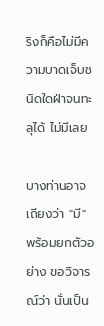ริงก็คือไม่มีความบาดเจ็บชนิดใดฝ่าจนทะลุได้ ไม่มีเลย

บางท่านอาจเถียงว่า "มี" พร้อมยกตัวอย่าง ขอวิจารณ์ว่า นั่นเป็น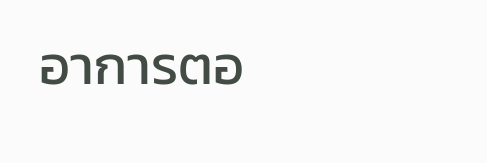อาการตอ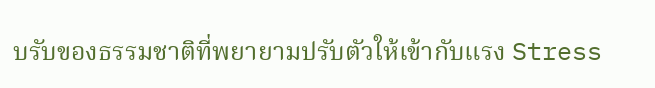บรับของธรรมชาติที่พยายามปรับตัวให้เข้ากับแรง Stress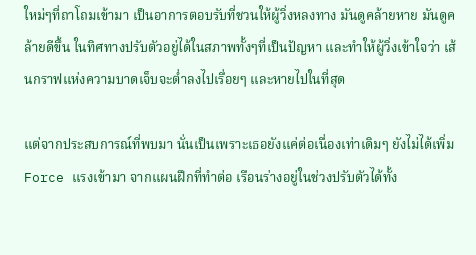ใหม่ๆที่ถาโถมเข้ามา เป็นอาการตอบรับที่ชวนให้ผู้วิ่งหลงทาง มันดูคล้ายหาย มันดูคล้ายดีขึ้น ในทิศทางปรับตัวอยู่ได้ในสภาพทั้งๆที่เป็นปัญหา และทำให้ผู้วิ่งเข้าใจว่า เส้นกราฟแห่งความบาดเจ็บจะต่ำลงไปเรื่อยๆ และหายไปในที่สุด

แต่จากประสบการณ์ที่พบมา นั่นเป็นเพราะเธอยังแค่ต่อเนื่องเท่าเดิมๆ ยังไม่ได้เพิ่ม Force แรงเข้ามา จากแผนฝึกที่ทำต่อ เรือนร่างอยู่ในช่วงปรับตัวได้ทั้ง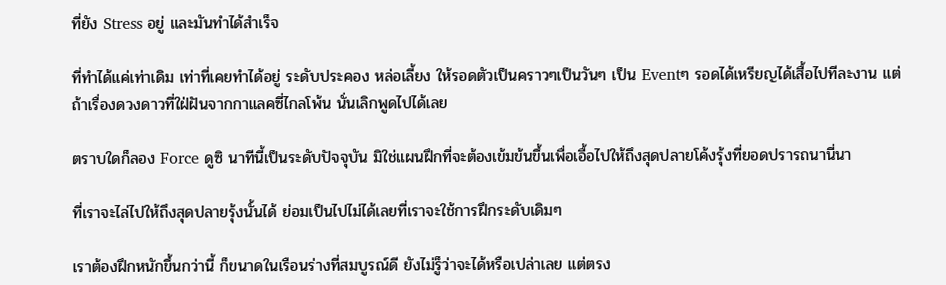ที่ยัง Stress อยู่ และมันทำได้สำเร็จ

ที่ทำได้แค่เท่าเดิม เท่าที่เคยทำได้อยู่ ระดับประคอง หล่อเลี้ยง ให้รอดตัวเป็นคราวๆเป็นวันๆ เป็น Eventๆ รอดได้เหรียญได้เสื้อไปทีละงาน แต่ถ้าเรื่องดวงดาวที่ใฝ่ฝันจากกาแลคซี่ไกลโพ้น นั่นเลิกพูดไปได้เลย

ตราบใดก็ลอง Force ดูซิ นาทีนี้เป็นระดับปัจจุบัน มิใช่แผนฝึกที่จะต้องเข้มข้นขึ้นเพื่อเอื้อไปให้ถึงสุดปลายโค้งรุ้งที่ยอดปรารถนานี่นา

ที่เราจะไล่ไปให้ถึงสุดปลายรุ้งนั้นได้ ย่อมเป็นไปไม่ได้เลยที่เราจะใช้การฝึกระดับเดิมๆ

เราต้องฝึกหนักขึ้นกว่านี้ ก็ขนาดในเรือนร่างที่สมบูรณ์ดี ยังไม่รู็ว่าจะได้หรือเปล่าเลย แต่ตรง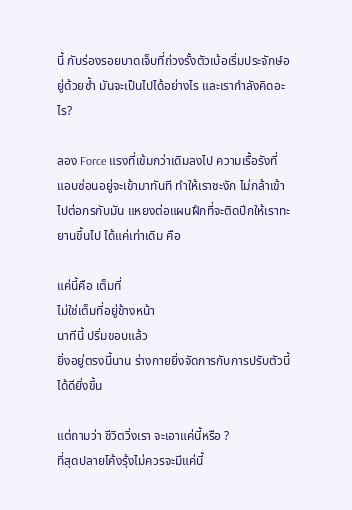นี้ กับร่องรอยบาดเจ็บที่ถ่วงรั้งตัวเบ้อเริ่มประจักษ์อยู่ด้วยซ้ำ มันจะเป็นไปได้อย่างไร และเรากำลังคิดอะไร?

ลอง Force แรงที่เข้มกว่าเดิมลงไป ความเรื้อรังที่แอบซ่อนอยู่จะเข้ามาทันที ทำให้เราชะงัก ไม่กล้าเข้าไปต่อกรกับมัน แหยงต่อแผนฝึกที่จะติดปีกให้เราทะยานขึ้นไป ได้แค่เท่าเดิม คือ

แค่นี้คือ เต็มที่
ไม่ใช่เต็มที่อยู่ข้างหน้า
นาทีนี้ ปริ่มขอบแล้ว
ยิ่งอยู่ตรงนี้นาน ร่างกายยิ่งจัดการกับการปรับตัวนี้ได้ดียิ่งขึ้น

แต่ถามว่า ชีวิตวิ่งเรา จะเอาแค่นี้หรือ ?
ที่สุดปลายโค้งรุ้งไม่ควรจะมีแค่นี้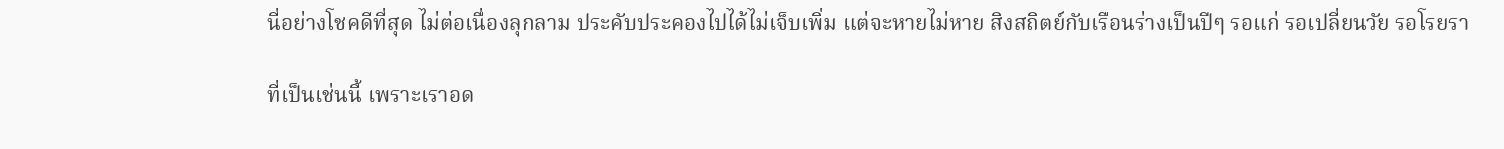นี่อย่างโชคดีที่สุด ไม่ต่อเนื่องลุกลาม ประคับประคองไปได้ไม่เจ็บเพิ่ม แต่จะหายไม่หาย สิงสถิตย์กับเรือนร่างเป็นปีๆ รอแก่ รอเปลี่ยนวัย รอโรยรา

ที่เป็นเช่นนี้ เพราะเราอด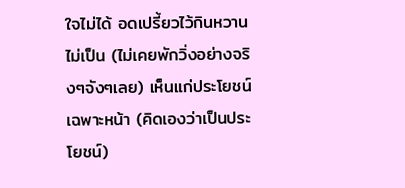ใจไม่ได้ อดเปรี้ยวไว้กินหวานไม่เป็น (ไม่เคยพักวิ่งอย่างจริงๆจังๆเลย) เห็นแก่ประโยชน์เฉพาะหน้า (คิดเองว่าเป็นประโยชน์)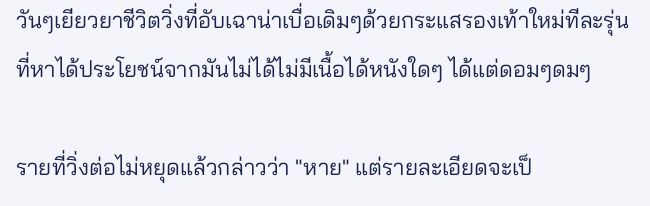วันๆเยียวยาชีวิตวิ่งที่อับเฉาน่าเบื่อเดิมๆด้วยกระแสรองเท้าใหม่ทีละรุ่น ที่หาได้ประโยชน์จากมันไม่ได้ไม่มีเนื้อได้หนังใดๆ ได้แต่ดอมๆดมๆ

รายที่วิ่งต่อไม่หยุดแล้วกล่าวว่า "หาย" แต่รายละเอียดจะเป็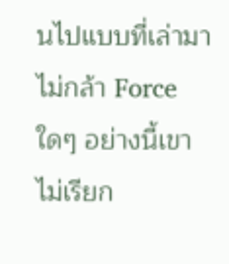นไปแบบที่เล่ามา ไม่กล้า Force ใดๆ อย่างนี้เขาไม่เรียก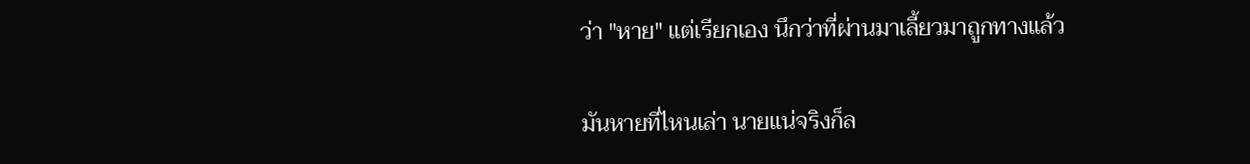ว่า "หาย" แต่เรียกเอง นึกว่าที่ผ่านมาเลี้ยวมาถูกทางแล้ว

มันหายที่ไหนเล่า นายแน่จริงก็ล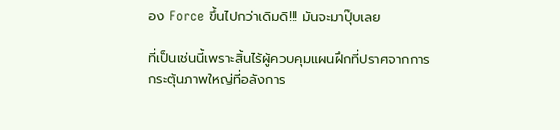อง Force ขึ้นไปกว่าเดิมดิ!!! มันจะมาปุ๊บเลย

ที่เป็นเช่นนี้เพราะสิ้นไร้ผู้ควบคุมแผนฝึกที่ปราศจากการกระตุ้นภาพใหญ่ที่อลังการ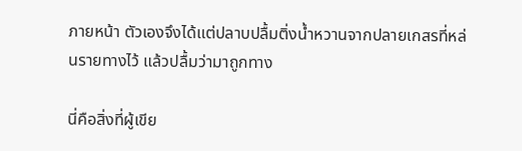ภายหน้า ตัวเองจึงได้แต่ปลาบปลื้มติ่งน้ำหวานจากปลายเกสรที่หล่นรายทางไว้ แล้วปลื้มว่ามาถูกทาง

นี่คือสิ่งที่ผู้เขีย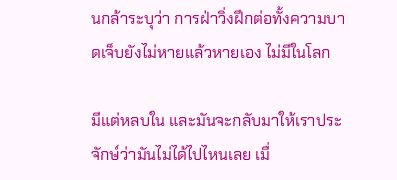นกล้าระบุว่า การฝ่าวิ่งฝึกต่อทั้งความบาดเจ็บยังไม่หายแล้วหายเอง ไม่มีในโลก

มีแต่หลบใน และมันจะกลับมาให้เราประจักษ์ว่ามันไม่ได้ไปไหนเลย เมื่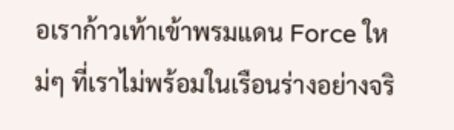อเราก้าวเท้าเข้าพรมแดน Force ใหม่ๆ ที่เราไม่พร้อมในเรือนร่างอย่างจริ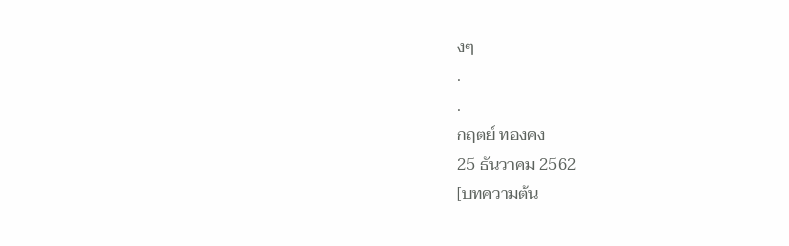งๆ
.
.
กฤตย์ ทองคง
25 ธันวาคม 2562
[บทความต้น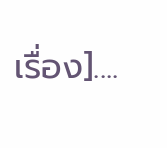เรื่อง]....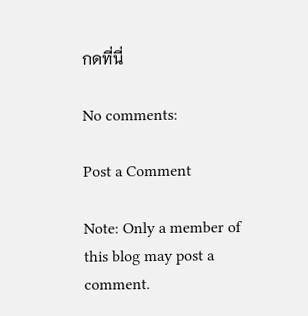กดที่นี่

No comments:

Post a Comment

Note: Only a member of this blog may post a comment.